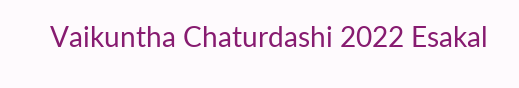Vaikuntha Chaturdashi 2022 Esakal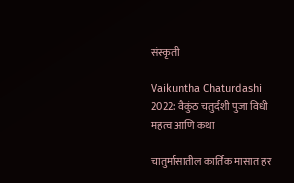संस्कृती

Vaikuntha Chaturdashi 2022: वैकुंठ चतुर्दशी पुजा विधी महत्व आणि कथा

चातुर्मासातील कार्तिक मासात हर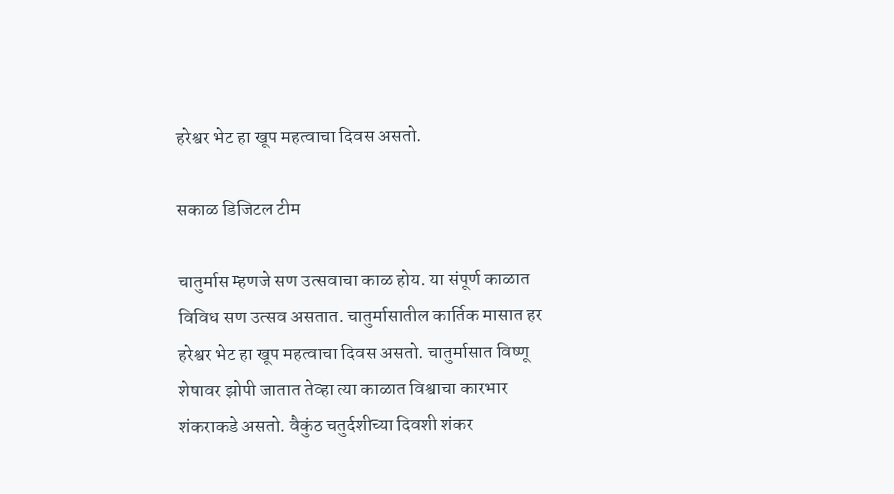हरेश्वर भेट हा खूप महत्वाचा दिवस असतो.

सकाळ डिजिटल टीम

चातुर्मास म्हणजे सण उत्सवाचा काळ होय. या संपूर्ण काळात विविध सण उत्सव असतात. चातुर्मासातील कार्तिक मासात हर हरेश्वर भेट हा खूप महत्वाचा दिवस असतो. चातुर्मासात विष्णू शेषावर झोपी जातात तेव्हा त्या काळात विश्वाचा कारभार शंकराकडे असतो. वैकुंठ चतुर्दशीच्या दिवशी शंकर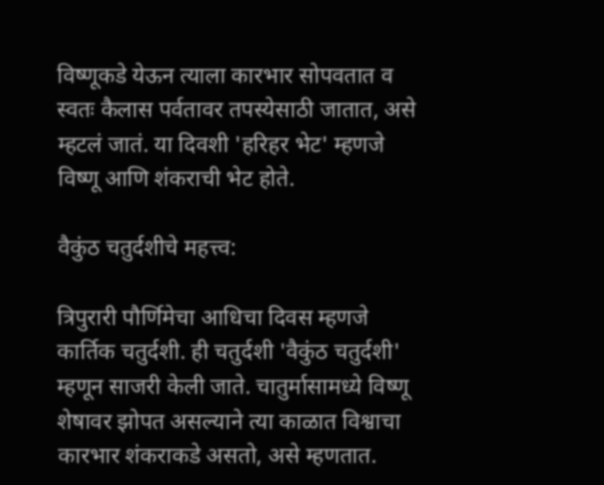विष्णूकडे येऊन त्याला कारभार सोपवतात व स्वतः कैलास पर्वतावर तपस्येसाठी जातात, असे म्हटलं जातं. या दिवशी 'हरिहर भेट' म्हणजे विष्णू आणि शंकराची भेट होते.

वैकुंठ चतुर्दशीचे महत्त्व:

त्रिपुरारी पौर्णिमेचा आधिचा दिवस म्हणजे कार्तिक चतुर्दशी. ही चतुर्दशी 'वैकुंठ चतुर्दशी' म्हणून साजरी केली जाते. चातुर्मासामध्ये विष्णू शेषावर झोपत असल्याने त्या काळात विश्वाचा कारभार शंकराकडे असतो, असे म्हणतात.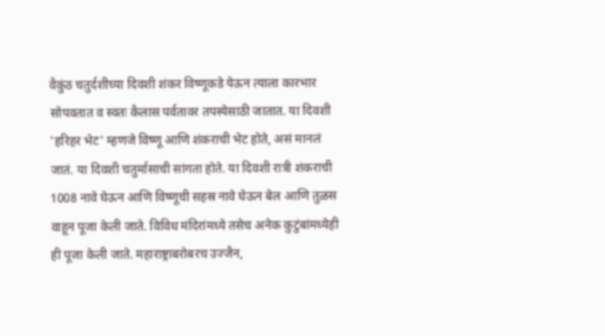वैकुंठ चतुर्दशीच्या दिवशी शंकर विष्णूकडे येऊन त्याला कारभार सोपवतात व स्वतः कैलास पर्वतावर तपस्येसाठी जातात. या दिवशी 'हरिहर भेट' म्हणजे विष्णू आणि शंकराची भेट होते, असं मानलं जातं. या दिवशी चतुर्मासाची सांगता होते. या दिवशी रात्री शंकराची 1008 नावे घेऊन आणि विष्णूची सहस्र नावे घेऊन बेल आणि तुळस वाहून पूजा केली जाते. विविध मंदिरांमध्ये तसेच अनेक कुटुंबांमध्येही ही पूजा केली जाते. महाराष्ट्राबरोबरच उज्जैन,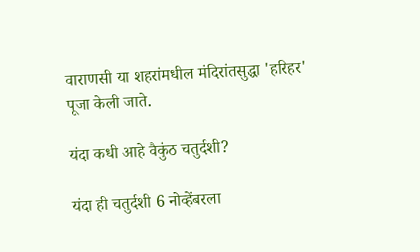वाराणसी या शहरांमधील मंदिरांतसुद्धा 'हरिहर' पूजा केली जाते.

यंदा कधी आहे वैकुंठ चतुर्दशी?

यंदा ही चतुर्दशी 6 नोव्हेंबरला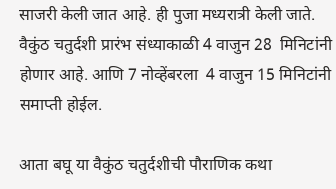साजरी केली जात आहे. ही पुजा मध्यरात्री केली जाते. वैकुंठ चतुर्दशी प्रारंभ संध्याकाळी 4 वाजुन 28  मिनिटांनी होणार आहे. आणि 7 नोव्हेंबरला  4 वाजुन 15 मिनिटांनी समाप्ती होईल.

आता बघू या वैकुंठ चतुर्दशीची पौराणिक कथा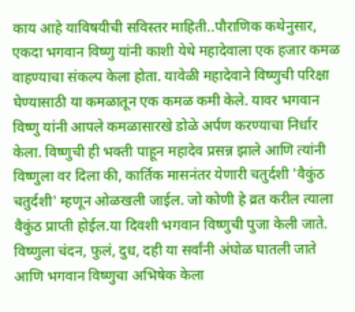काय आहे याविषयीची सविस्तर माहिती..पौराणिक कथेनुसार, एकदा भगवान विष्णु यांनी काशी येथे महादेवाला एक हजार कमळ वाहण्याचा संकल्प केला होता. यावेळी महादेवाने विष्णुची परिक्षा घेण्यासाठी या कमळातून एक कमळ कमी केले. यावर भगवान विष्णु यांनी आपले कमळासारखे डोळे अर्पण करण्याचा निर्धार केला. विष्णुची ही भक्ती पाहून महादेव प्रसन्न झाले आणि त्यांनी विष्णुला वर दिला की, कार्तिक मासनंतर येणारी चतुर्दशी 'वैकुंठ चतुर्दशी' म्हणून ओळखली जाईल. जो कोणी हे व्रत करील त्याला वैकुंठ प्राप्ती होईल.या दिवशी भगवान विष्णुची पुजा केली जाते. विष्णुला चंदन, फुलं, दुध, दही या सर्वांनी अंघोळ घातली जाते आणि भगवान विष्णुचा अभिषेक केला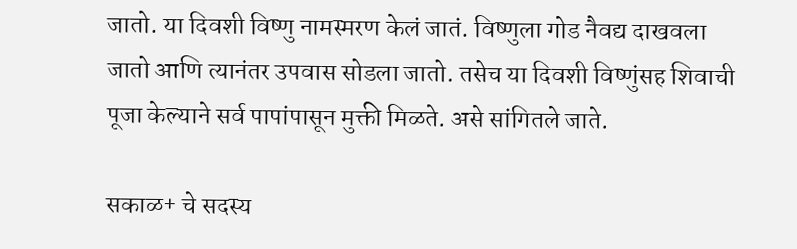जातो. या दिवशी विष्णु नामस्मरण केलं जातं. विष्णुला गोड नैवद्य दाखवला जातो आणि त्यानंतर उपवास सोडला जातो. तसेच या दिवशी विष्णुंसह शिवाची पूजा केल्याने सर्व पापांपासून मुक्ती मिळते. असे सांगितले जाते.

सकाळ+ चे सदस्य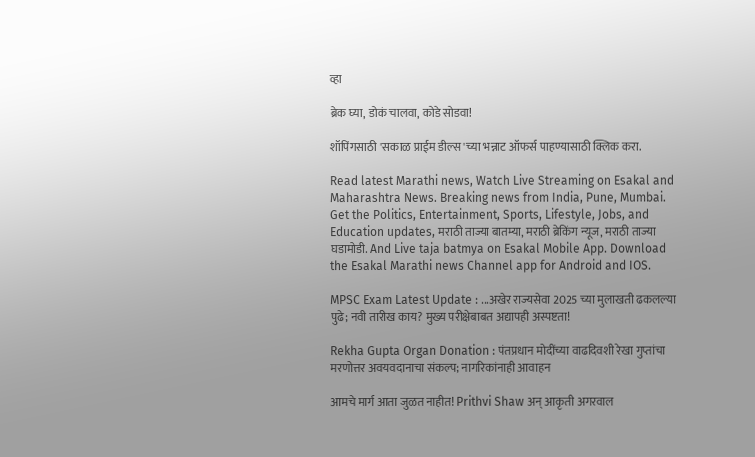व्हा

ब्रेक घ्या, डोकं चालवा, कोडे सोडवा!

शॉपिंगसाठी 'सकाळ प्राईम डील्स'च्या भन्नाट ऑफर्स पाहण्यासाठी क्लिक करा.

Read latest Marathi news, Watch Live Streaming on Esakal and Maharashtra News. Breaking news from India, Pune, Mumbai. Get the Politics, Entertainment, Sports, Lifestyle, Jobs, and Education updates, मराठी ताज्या बातम्या, मराठी ब्रेकिंग न्यूज, मराठी ताज्या घडामोडी. And Live taja batmya on Esakal Mobile App. Download the Esakal Marathi news Channel app for Android and IOS.

MPSC Exam Latest Update : ...अखेर राज्यसेवा 2025 च्या मुलाखती ढकलल्या पुढे; नवी तारीख काय? मुख्य परीक्षेबाबत अद्यापही अस्पष्टता!

Rekha Gupta Organ Donation : पंतप्रधान मोदींच्या वाढदिवशी रेखा गुप्तांचा मरणोत्तर अवयवदानाचा संकल्प; नागरिकांनाही आवाहन

आमचे मार्ग आता जुळत नाहीत! Prithvi Shaw अन् आकृती अगरवाल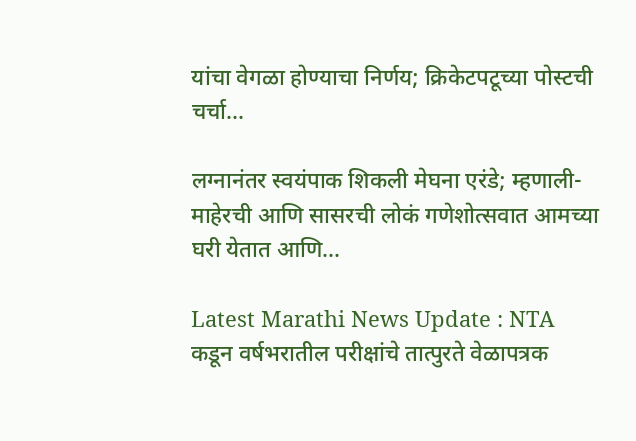यांचा वेगळा होण्याचा निर्णय; क्रिकेटपटूच्या पोस्टची चर्चा...

लग्नानंतर स्वयंपाक शिकली मेघना एरंडे; म्हणाली- माहेरची आणि सासरची लोकं गणेशोत्सवात आमच्या घरी येतात आणि...

Latest Marathi News Update : NTA कडून वर्षभरातील परीक्षांचे तात्पुरते वेळापत्रक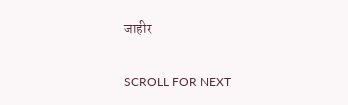जाहीर

SCROLL FOR NEXT